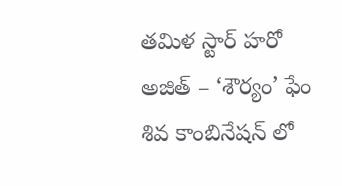తమిళ స్టార్ హరో అజిత్ – ‘శౌర్యం’ ఫేం శివ కాంబినేషన్ లో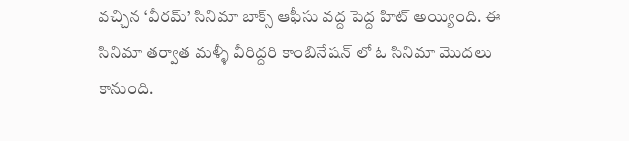వచ్చిన ‘వీరమ్’ సినిమా బాక్స్ ఆఫీసు వద్ద పెద్ద హిట్ అయ్యింది. ఈ సినిమా తర్వాత మళ్ళీ వీరిద్దరి కాంబినేషన్ లో ఓ సినిమా మొదలు కానుంది.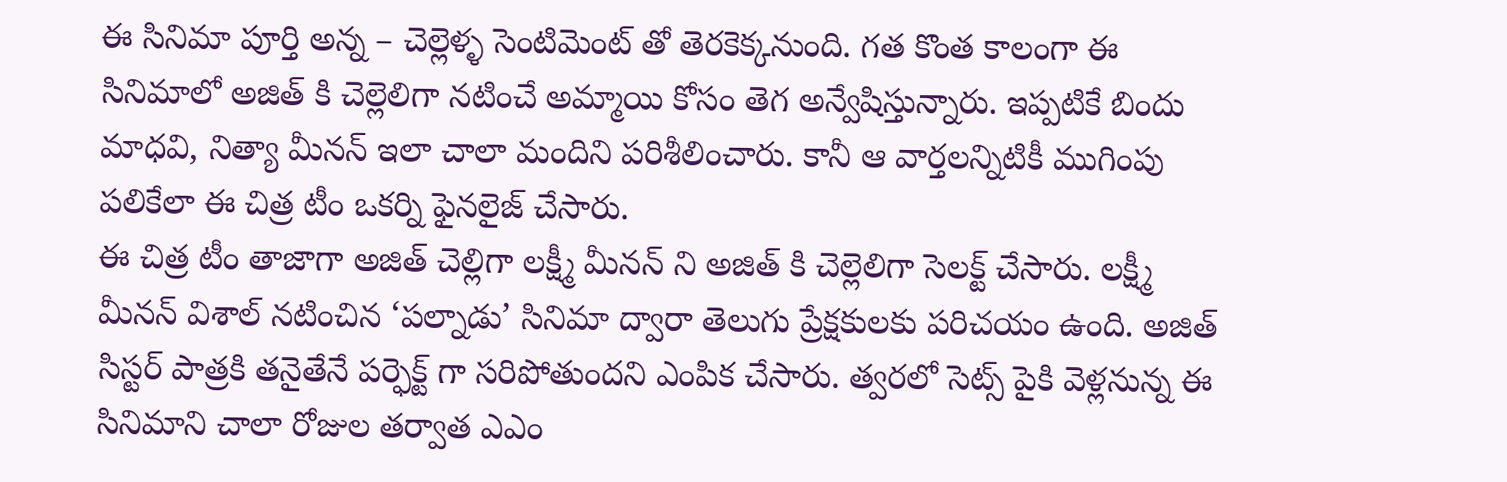ఈ సినిమా పూర్తి అన్న – చెల్లెళ్ళ సెంటిమెంట్ తో తెరకెక్కనుంది. గత కొంత కాలంగా ఈ సినిమాలో అజిత్ కి చెల్లెలిగా నటించే అమ్మాయి కోసం తెగ అన్వేషిస్తున్నారు. ఇప్పటికే బిందు మాధవి, నిత్యా మీనన్ ఇలా చాలా మందిని పరిశీలించారు. కానీ ఆ వార్తలన్నిటికీ ముగింపు పలికేలా ఈ చిత్ర టీం ఒకర్ని ఫైనలైజ్ చేసారు.
ఈ చిత్ర టీం తాజాగా అజిత్ చెల్లిగా లక్ష్మీ మీనన్ ని అజిత్ కి చెల్లెలిగా సెలక్ట్ చేసారు. లక్ష్మీ మీనన్ విశాల్ నటించిన ‘పల్నాడు’ సినిమా ద్వారా తెలుగు ప్రేక్షకులకు పరిచయం ఉంది. అజిత్ సిస్టర్ పాత్రకి తనైతేనే పర్ఫెక్ట్ గా సరిపోతుందని ఎంపిక చేసారు. త్వరలో సెట్స్ పైకి వెళ్లనున్న ఈ సినిమాని చాలా రోజుల తర్వాత ఎఎం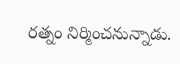రత్నం నిర్మించనున్నాడు.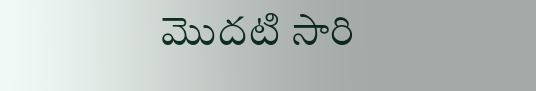మొదటి సారి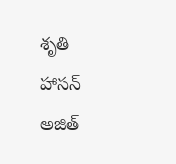శృతి హాసన్ అజిత్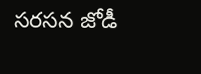సరసన జోడీ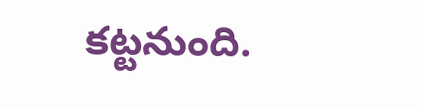కట్టనుంది.